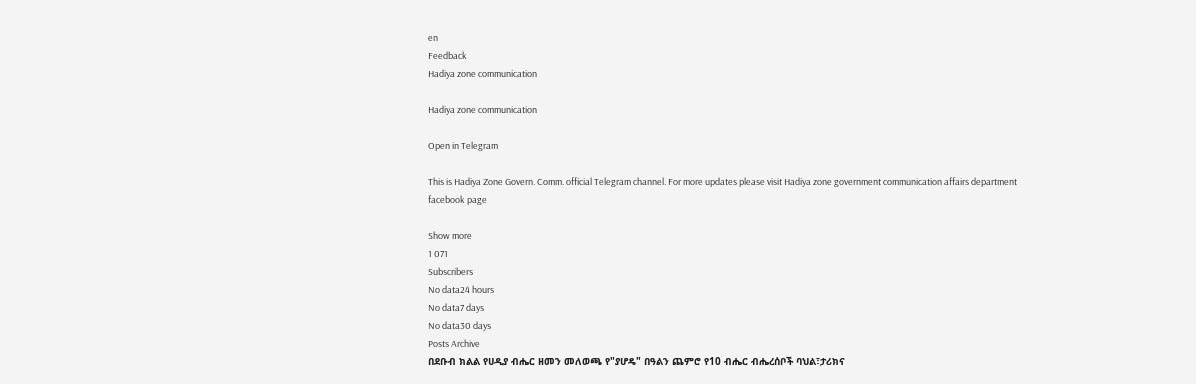en
Feedback
Hadiya zone communication

Hadiya zone communication

Open in Telegram

This is Hadiya Zone Govern. Comm. official Telegram channel. For more updates please visit Hadiya zone government communication affairs department facebook page

Show more
1 071
Subscribers
No data24 hours
No data7 days
No data30 days
Posts Archive
በደቡብ ክልል የሀዲያ ብሔር ዘመን መለወጫ የ"ያሆዴ" በዓልን ጨምሮ የ10 ብሔር ብሔረሰቦች ባህል፣ታሪክና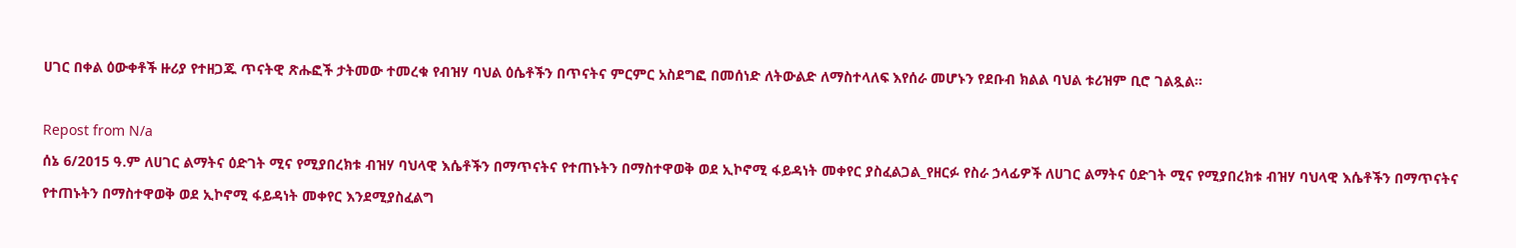ሀገር በቀል ዕውቀቶች ዙሪያ የተዘጋጁ ጥናትዊ ጽሑፎች ታትመው ተመረቁ የብዝሃ ባህል ዕሴቶችን በጥናትና ምርምር አስደግፎ በመሰነድ ለትውልድ ለማስተላለፍ እየሰራ መሆኑን የደቡብ ክልል ባህል ቱሪዝም ቢሮ ገልጿል።

Repost from N/a
ሰኔ 6/2015 ዓ.ም ለሀገር ልማትና ዕድገት ሚና የሚያበረክቱ ብዝሃ ባህላዊ እሴቶችን በማጥናትና የተጠኑትን በማስተዋወቅ ወደ ኢኮኖሚ ፋይዳነት መቀየር ያስፈልጋል_የዘርፉ የስራ ኃላፊዎች ለሀገር ልማትና ዕድገት ሚና የሚያበረክቱ ብዝሃ ባህላዊ እሴቶችን በማጥናትና የተጠኑትን በማስተዋወቅ ወደ ኢኮኖሚ ፋይዳነት መቀየር እንደሚያስፈልግ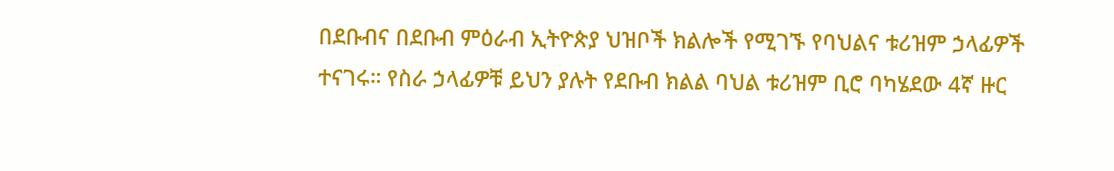በደቡብና በደቡብ ምዕራብ ኢትዮጵያ ህዝቦች ክልሎች የሚገኙ የባህልና ቱሪዝም ኃላፊዎች ተናገሩ። የስራ ኃላፊዎቹ ይህን ያሉት የደቡብ ክልል ባህል ቱሪዝም ቢሮ ባካሄደው 4ኛ ዙር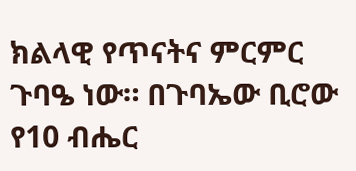ክልላዊ የጥናትና ምርምር ጉባዔ ነው። በጉባኤው ቢሮው የ10 ብሔር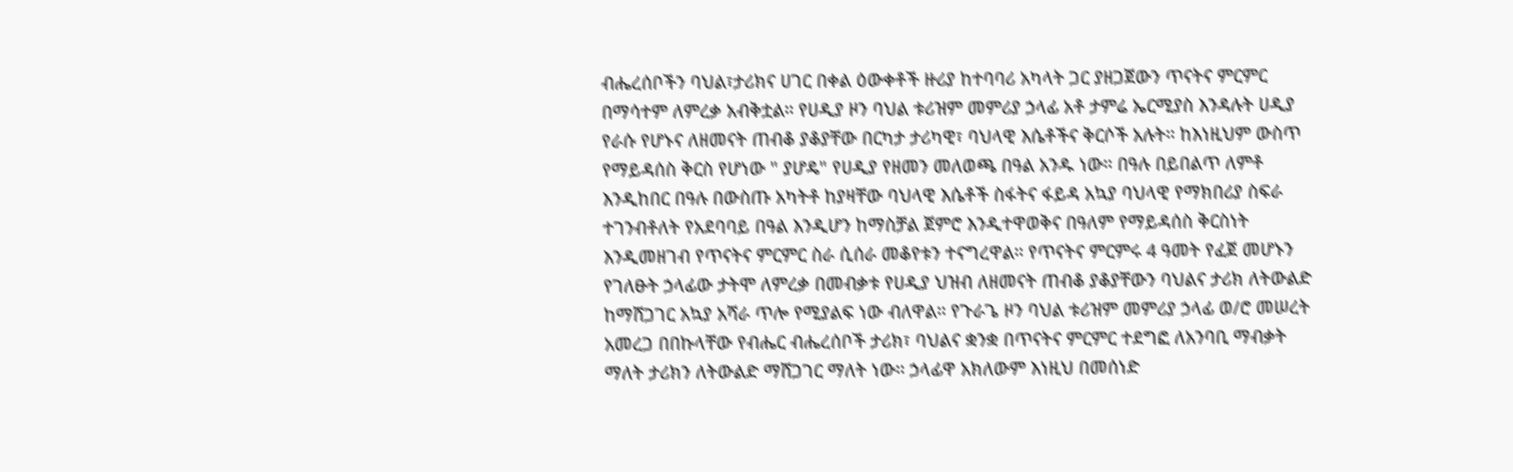ብሔረሰቦችን ባህል፣ታሪክና ሀገር በቀል ዕውቀቶች ዙሪያ ከተባባሪ አካላት ጋር ያዘጋጀውን ጥናትና ምርምር በማሳተም ለምረቃ አብቅቷል። የሀዲያ ዞን ባህል ቱሪዝም መምሪያ ኃላፊ አቶ ታምሬ ኤርሚያስ እንዳሉት ሀዲያ የራሱ የሆኑና ለዘመናት ጠብቆ ያቆያቸው በርካታ ታሪካዊ፣ ባህላዊ እሴቶችና ቅርሶች አሉት። ከእነዚህም ውስጥ የማይዳሰስ ቅርስ የሆነው " ያሆዴ" የሀዲያ የዘመን መለወጫ በዓል አንዱ ነው። በዓሉ በይበልጥ ለምቶ እንዲከበር በዓሉ በውስጡ አካትቶ ከያዛቸው ባህላዊ እሴቶች ስፋትና ፋይዳ አኳያ ባህላዊ የማክበሪያ ስፍራ ተገንብቶለት የአደባባይ በዓል እንዲሆን ከማስቻል ጀምሮ እንዲተዋወቅና በዓለም የማይዳሰስ ቅርስነት እንዲመዘገብ የጥናትና ምርምር ስራ ሲሰራ መቆየቱን ተናግረዋል። የጥናትና ምርምሩ 4 ዓመት የፈጀ መሆኑን የገለፁት ኃላፊው ታትሞ ለምረቃ በመብቃቱ የሀዲያ ህዝብ ለዘመናት ጠብቆ ያቆያቸውን ባህልና ታሪክ ለትውልድ ከማሸጋገር አኳያ አሻራ ጥሎ የሚያልፍ ነው ብለዋል። የጉራጌ ዞን ባህል ቱሪዝም መምሪያ ኃላፊ ወ/ሮ መሠረት አመረጋ በበኩላቸው የብሔር ብሔረሰቦች ታሪክ፣ ባህልና ቋንቋ በጥናትና ምርምር ተደግፎ ለአንባቢ ማብቃት ማለት ታሪክን ለትውልድ ማሸጋገር ማለት ነው። ኃላፊዋ አክለውም እነዚህ በመሰነድ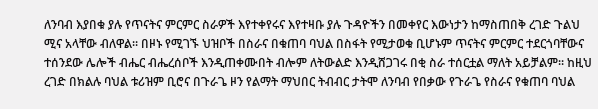ለንባብ እያበቁ ያሉ የጥናትና ምርምር ስራዎች እየተቀየሩና እየተዛቡ ያሉ ጉዳዮችን በመቀየር እውነታን ከማስጠበቅ ረገድ ጉልህ ሚና አላቸው ብለዋል። በዞኑ የሚገኙ ህዝቦች በስራና በቁጠባ ባህል በስፋት የሚታወቁ ቢሆኑም ጥናትና ምርምር ተደርጎባቸውና ተሰንደው ሌሎች ብሔር ብሔረሰቦች እንዲጠቀሙበት ብሎም ለትውልድ እንዲሸጋገሩ በቂ ስራ ተሰርቷል ማለት አይቻልም። ከዚህ ረገድ በክልሉ ባህል ቱሪዝም ቢሮና በጉራጌ ዞን የልማት ማህበር ትብብር ታትሞ ለንባብ የበቃው የጉራጌ የስራና የቁጠባ ባህል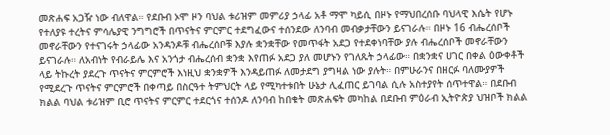መጽሐፍ አጋዥ ነው ብለዋል። የደቡብ ኦሞ ዞን ባህል ቱሪዝም መምሪያ ኃላፊ አቶ ማሞ ካይሲ በዞኑ የማህበረሰቡ ባህላዊ እሴት የሆኑ የተለያዩ ተረትና ምሳሌያዊ ንግግሮች በጥናትና ምርምር ተደግፈውና ተሰንደው ለንባብ መብቃታቸውን ይናገራሉ። በዞኑ 16 ብሔረሰቦች መኖራቸውን የተናገሩት ኃላፊው አንዳንዶቹ ብሔረሰቦቹ እያሉ ቋንቋቸው የመጥፋት አደጋ የተደቀነባቸው ያሉ ብሔረሰቦች መኖራቸውን ይናገራሉ። ለአብነት የብራይሌ እና አንጎታ ብሔረሰብ ቋንቋ እየጠፉ አደጋ ያለ መሆኑን የገለጹት ኃላፊው። በቋንቋና ሀገር በቀል ዕውቀቶች ላይ ትኩረት ያደረጉ ጥናትና ምርምሮች እነዚህ ቋንቋዎች እንዳይጠፉ ለመታደግ ያግዛል ነው ያሉት። በምሁራንና በዘርፉ ባለሙያዎች የሚደረጉ ጥናትና ምርምሮች በቀጣይ በስርዓተ ትምህርት ላይ የሚካተቱበት ሁኔታ ሊፈጠር ይገባል ሲሉ አስተያየት ሰጥተዋል። በደቡብ ክልል ባህል ቱሪዝም ቢሮ ጥናትና ምርምር ተደርጎና ተሰንዶ ለንባብ ከበቁት መጽሐፍት መካከል በደቡብ ምዕራብ ኢትዮጵያ ህዝቦች ክልል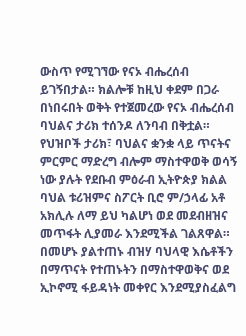ውስጥ የሚገኘው የናኦ ብሔረሰብ ይገኝበታል። ክልሎቹ ከዚህ ቀደም በጋራ በነበሩበት ወቅት የተጀመረው የናኦ ብሔረሰብ ባህልና ታሪክ ተሰንዶ ለንባብ በቅቷል። የህዝቦች ታሪክ፣ ባህልና ቋንቋ ላይ ጥናትና ምርምር ማድረግ ብሎም ማስተዋወቅ ወሳኝ ነው ያሉት የደቡብ ምዕራብ ኢትዮጵያ ክልል ባህል ቱሪዝምና ስፖርት ቢሮ ም/ኃላፊ አቶ አክሊሉ ለማ ይህ ካልሆነ ወደ መደብዘዝና መጥፋት ሊያመራ እንደሚችል ገልጸዋል። በመሆኑ ያልተጠኑ ብዝሃ ባህላዊ እሴቶችን በማጥናት የተጠኑትን በማስተዋወቅና ወደ ኢኮኖሚ ፋይዳነት መቀየር እንደሚያስፈልግ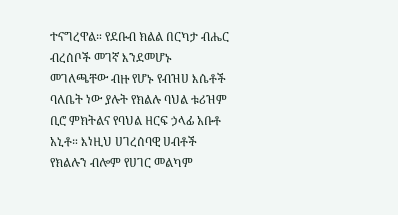ተናግረዋል። የደቡብ ክልል በርካታ ብሔር ብረሰቦች መገኛ እንደመሆኑ መገለጫቸው ብዙ የሆኑ የብዝሀ እሴቶች ባለቤት ነው ያሉት የክልሉ ባህል ቱሪዝም ቢሮ ምክትልና የባህል ዘርፍ ኃላፊ አቡቶ አኒቶ። እነዚህ ሀገረሰባዊ ሀብቶች የክልሉን ብሎም የሀገር መልካም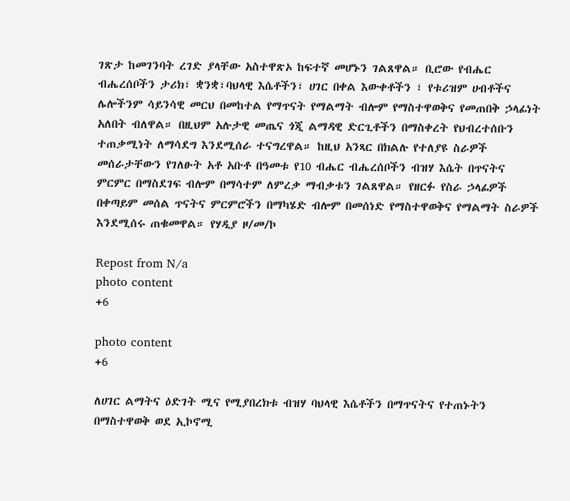ገጽታ ከመገንባት ረገድ ያላቸው አስተዋጽኦ ከፍተኛ መሆኑን ገልጸዋል። ቢሮው የብሔር ብሔረሰቦችን ታሪክ፣ ቋንቋ፣ባህላዊ እሴቶችን፣ ሀገር በቀል እውቀቶችን ፣ የቱሪዝም ሀብቶችና ሌሎችንም ሳይንሳዊ መርህ በመከተል የማጥናት የማልማት ብሎም የማስተዋወቅና የመጠበቅ ኃላፊነት አለበት ብለዋል። በዚህም አሉታዊ መጤና ጎጂ ልማዳዊ ድርጊቶችን በማስቀረት የህብረተሰቡን ተጠቃሚነት ለማሳደግ እንደሚሰራ ተናግረዋል። ከዚህ አንጻር በክልሉ የተለያዩ ስራዎች መሰራታቸውን የገለፁት አቶ አቡቶ በዓመቱ የ10 ብሔር ብሔረሰቦችን ብዝሃ እሴት በጥናትና ምርምር በማስደገፍ ብሎም በማሳተም ለምረቃ ማብቃቱን ገልጸዋል። የዘርፉ የስራ ኃላፊዎች በቀጣይም መሰል ጥናትና ምርምሮችን በማካሄድ ብሎም በመሰነድ የማስተዋወቅና የማልማት ስራዎች እንደሚሰሩ ጠቁመዋል። የሃዲያ ዞ/መ/ኮ

Repost from N/a
photo content
+6

photo content
+6

ለሀገር ልማትና ዕድገት ሚና የሚያበረክቱ ብዝሃ ባህላዊ እሴቶችን በማጥናትና የተጠኑትን በማስተዋወቅ ወደ ኢኮኖሚ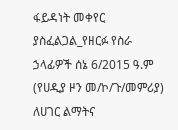ፋይዳነት መቀየር ያስፈልጋል_የዘርፉ የስራ ኃላፊዎች ሰኔ 6/2015 ዓ.ም (የሀዲያ ዞን መ/ኮ/ጉ/መምሪያ) ለሀገር ልማትና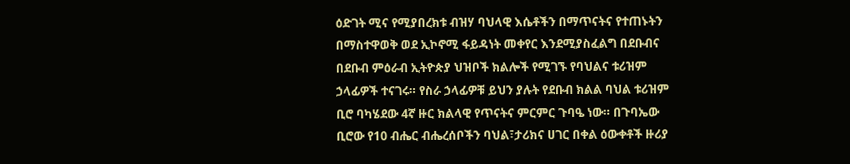ዕድገት ሚና የሚያበረክቱ ብዝሃ ባህላዊ እሴቶችን በማጥናትና የተጠኑትን በማስተዋወቅ ወደ ኢኮኖሚ ፋይዳነት መቀየር እንደሚያስፈልግ በደቡብና በደቡብ ምዕራብ ኢትዮጵያ ህዝቦች ክልሎች የሚገኙ የባህልና ቱሪዝም ኃላፊዎች ተናገሩ። የስራ ኃላፊዎቹ ይህን ያሉት የደቡብ ክልል ባህል ቱሪዝም ቢሮ ባካሄደው 4ኛ ዙር ክልላዊ የጥናትና ምርምር ጉባዔ ነው። በጉባኤው ቢሮው የ10 ብሔር ብሔረሰቦችን ባህል፣ታሪክና ሀገር በቀል ዕውቀቶች ዙሪያ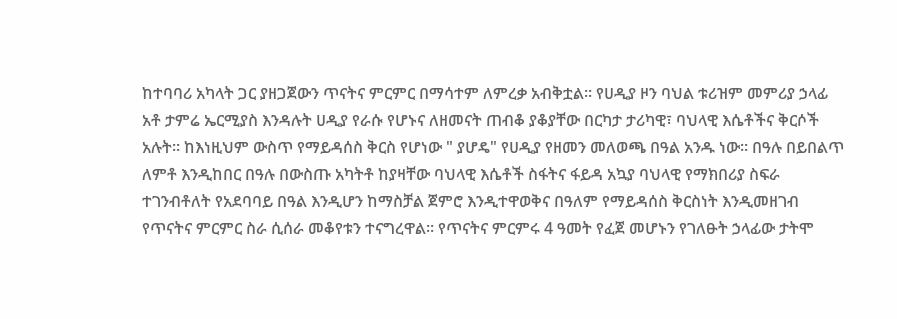ከተባባሪ አካላት ጋር ያዘጋጀውን ጥናትና ምርምር በማሳተም ለምረቃ አብቅቷል። የሀዲያ ዞን ባህል ቱሪዝም መምሪያ ኃላፊ አቶ ታምሬ ኤርሚያስ እንዳሉት ሀዲያ የራሱ የሆኑና ለዘመናት ጠብቆ ያቆያቸው በርካታ ታሪካዊ፣ ባህላዊ እሴቶችና ቅርሶች አሉት። ከእነዚህም ውስጥ የማይዳሰስ ቅርስ የሆነው " ያሆዴ" የሀዲያ የዘመን መለወጫ በዓል አንዱ ነው። በዓሉ በይበልጥ ለምቶ እንዲከበር በዓሉ በውስጡ አካትቶ ከያዛቸው ባህላዊ እሴቶች ስፋትና ፋይዳ አኳያ ባህላዊ የማክበሪያ ስፍራ ተገንብቶለት የአደባባይ በዓል እንዲሆን ከማስቻል ጀምሮ እንዲተዋወቅና በዓለም የማይዳሰስ ቅርስነት እንዲመዘገብ የጥናትና ምርምር ስራ ሲሰራ መቆየቱን ተናግረዋል። የጥናትና ምርምሩ 4 ዓመት የፈጀ መሆኑን የገለፁት ኃላፊው ታትሞ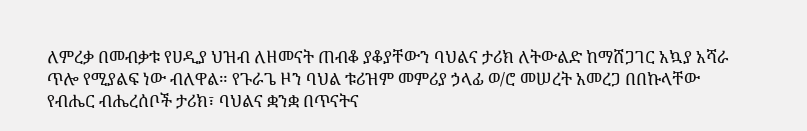ለምረቃ በመብቃቱ የሀዲያ ህዝብ ለዘመናት ጠብቆ ያቆያቸውን ባህልና ታሪክ ለትውልድ ከማሸጋገር አኳያ አሻራ ጥሎ የሚያልፍ ነው ብለዋል። የጉራጌ ዞን ባህል ቱሪዝም መምሪያ ኃላፊ ወ/ሮ መሠረት አመረጋ በበኩላቸው የብሔር ብሔረሰቦች ታሪክ፣ ባህልና ቋንቋ በጥናትና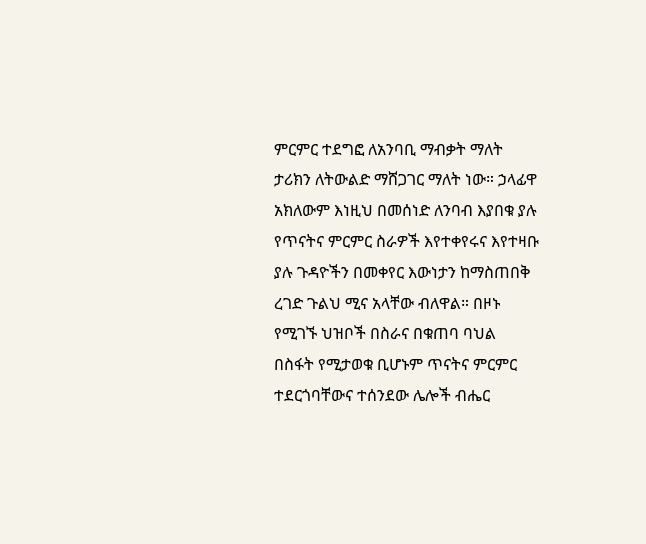ምርምር ተደግፎ ለአንባቢ ማብቃት ማለት ታሪክን ለትውልድ ማሸጋገር ማለት ነው። ኃላፊዋ አክለውም እነዚህ በመሰነድ ለንባብ እያበቁ ያሉ የጥናትና ምርምር ስራዎች እየተቀየሩና እየተዛቡ ያሉ ጉዳዮችን በመቀየር እውነታን ከማስጠበቅ ረገድ ጉልህ ሚና አላቸው ብለዋል። በዞኑ የሚገኙ ህዝቦች በስራና በቁጠባ ባህል በስፋት የሚታወቁ ቢሆኑም ጥናትና ምርምር ተደርጎባቸውና ተሰንደው ሌሎች ብሔር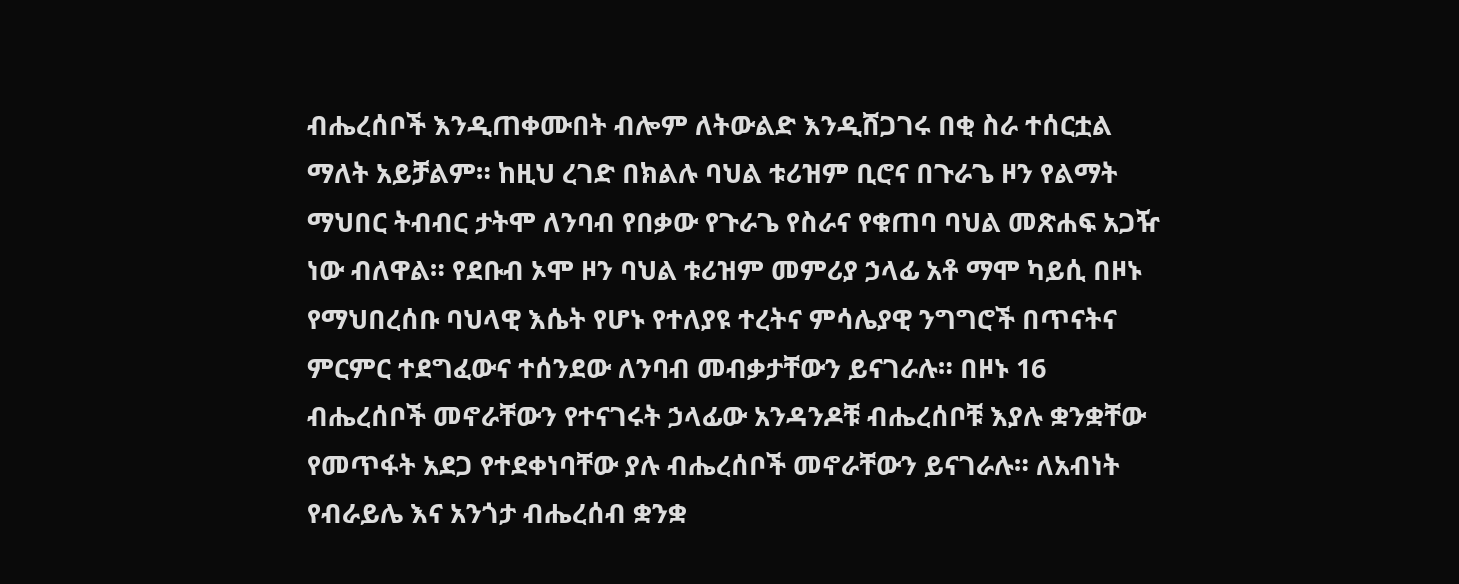ብሔረሰቦች እንዲጠቀሙበት ብሎም ለትውልድ እንዲሸጋገሩ በቂ ስራ ተሰርቷል ማለት አይቻልም። ከዚህ ረገድ በክልሉ ባህል ቱሪዝም ቢሮና በጉራጌ ዞን የልማት ማህበር ትብብር ታትሞ ለንባብ የበቃው የጉራጌ የስራና የቁጠባ ባህል መጽሐፍ አጋዥ ነው ብለዋል። የደቡብ ኦሞ ዞን ባህል ቱሪዝም መምሪያ ኃላፊ አቶ ማሞ ካይሲ በዞኑ የማህበረሰቡ ባህላዊ እሴት የሆኑ የተለያዩ ተረትና ምሳሌያዊ ንግግሮች በጥናትና ምርምር ተደግፈውና ተሰንደው ለንባብ መብቃታቸውን ይናገራሉ። በዞኑ 16 ብሔረሰቦች መኖራቸውን የተናገሩት ኃላፊው አንዳንዶቹ ብሔረሰቦቹ እያሉ ቋንቋቸው የመጥፋት አደጋ የተደቀነባቸው ያሉ ብሔረሰቦች መኖራቸውን ይናገራሉ። ለአብነት የብራይሌ እና አንጎታ ብሔረሰብ ቋንቋ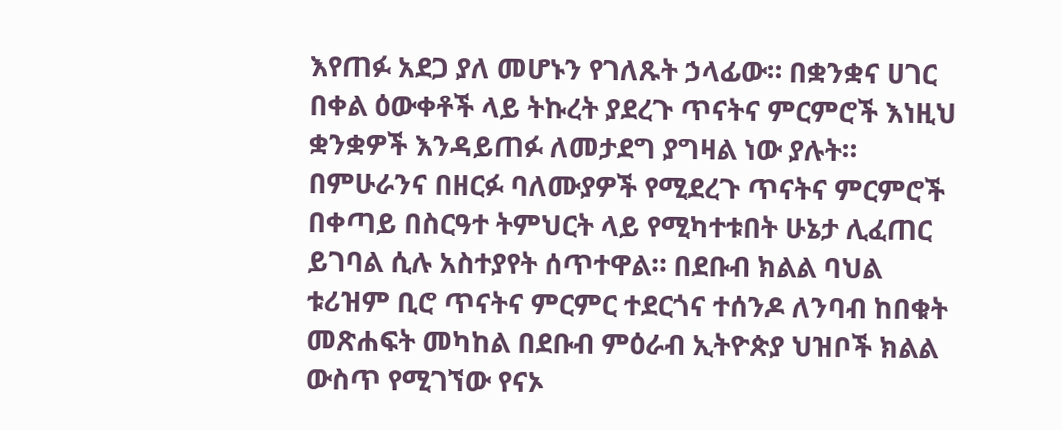እየጠፉ አደጋ ያለ መሆኑን የገለጹት ኃላፊው። በቋንቋና ሀገር በቀል ዕውቀቶች ላይ ትኩረት ያደረጉ ጥናትና ምርምሮች እነዚህ ቋንቋዎች እንዳይጠፉ ለመታደግ ያግዛል ነው ያሉት። በምሁራንና በዘርፉ ባለሙያዎች የሚደረጉ ጥናትና ምርምሮች በቀጣይ በስርዓተ ትምህርት ላይ የሚካተቱበት ሁኔታ ሊፈጠር ይገባል ሲሉ አስተያየት ሰጥተዋል። በደቡብ ክልል ባህል ቱሪዝም ቢሮ ጥናትና ምርምር ተደርጎና ተሰንዶ ለንባብ ከበቁት መጽሐፍት መካከል በደቡብ ምዕራብ ኢትዮጵያ ህዝቦች ክልል ውስጥ የሚገኘው የናኦ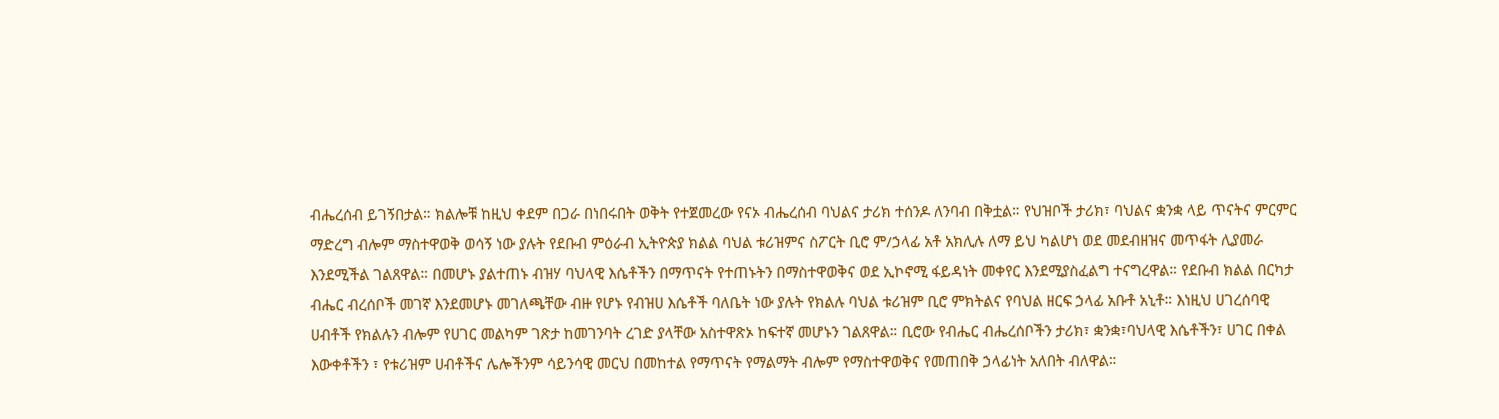ብሔረሰብ ይገኝበታል። ክልሎቹ ከዚህ ቀደም በጋራ በነበሩበት ወቅት የተጀመረው የናኦ ብሔረሰብ ባህልና ታሪክ ተሰንዶ ለንባብ በቅቷል። የህዝቦች ታሪክ፣ ባህልና ቋንቋ ላይ ጥናትና ምርምር ማድረግ ብሎም ማስተዋወቅ ወሳኝ ነው ያሉት የደቡብ ምዕራብ ኢትዮጵያ ክልል ባህል ቱሪዝምና ስፖርት ቢሮ ም/ኃላፊ አቶ አክሊሉ ለማ ይህ ካልሆነ ወደ መደብዘዝና መጥፋት ሊያመራ እንደሚችል ገልጸዋል። በመሆኑ ያልተጠኑ ብዝሃ ባህላዊ እሴቶችን በማጥናት የተጠኑትን በማስተዋወቅና ወደ ኢኮኖሚ ፋይዳነት መቀየር እንደሚያስፈልግ ተናግረዋል። የደቡብ ክልል በርካታ ብሔር ብረሰቦች መገኛ እንደመሆኑ መገለጫቸው ብዙ የሆኑ የብዝሀ እሴቶች ባለቤት ነው ያሉት የክልሉ ባህል ቱሪዝም ቢሮ ምክትልና የባህል ዘርፍ ኃላፊ አቡቶ አኒቶ። እነዚህ ሀገረሰባዊ ሀብቶች የክልሉን ብሎም የሀገር መልካም ገጽታ ከመገንባት ረገድ ያላቸው አስተዋጽኦ ከፍተኛ መሆኑን ገልጸዋል። ቢሮው የብሔር ብሔረሰቦችን ታሪክ፣ ቋንቋ፣ባህላዊ እሴቶችን፣ ሀገር በቀል እውቀቶችን ፣ የቱሪዝም ሀብቶችና ሌሎችንም ሳይንሳዊ መርህ በመከተል የማጥናት የማልማት ብሎም የማስተዋወቅና የመጠበቅ ኃላፊነት አለበት ብለዋል።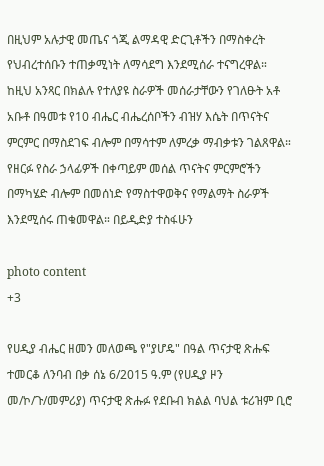በዚህም አሉታዊ መጤና ጎጂ ልማዳዊ ድርጊቶችን በማስቀረት የህብረተሰቡን ተጠቃሚነት ለማሳደግ እንደሚሰራ ተናግረዋል። ከዚህ አንጻር በክልሉ የተለያዩ ስራዎች መሰራታቸውን የገለፁት አቶ አቡቶ በዓመቱ የ10 ብሔር ብሔረሰቦችን ብዝሃ እሴት በጥናትና ምርምር በማስደገፍ ብሎም በማሳተም ለምረቃ ማብቃቱን ገልጸዋል። የዘርፉ የስራ ኃላፊዎች በቀጣይም መሰል ጥናትና ምርምሮችን በማካሄድ ብሎም በመሰነድ የማስተዋወቅና የማልማት ስራዎች እንደሚሰሩ ጠቁመዋል። በይዲድያ ተስፋሁን

photo content
+3

የሀዲያ ብሔር ዘመን መለወጫ የ"ያሆዴ" በዓል ጥናታዊ ጽሑፍ ተመርቆ ለንባብ በቃ ሰኔ 6/2015 ዓ.ም (የሀዲያ ዞን መ/ኮ/ጉ/መምሪያ) ጥናታዊ ጽሑፉ የደቡብ ክልል ባህል ቱሪዝም ቢሮ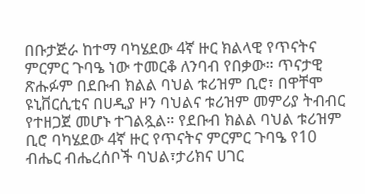በቡታጅራ ከተማ ባካሄደው 4ኛ ዙር ክልላዊ የጥናትና ምርምር ጉባዔ ነው ተመርቆ ለንባብ የበቃው። ጥናታዊ ጽሑፉም በደቡብ ክልል ባህል ቱሪዝም ቢሮ፣ በዋቸሞ ዩኒቨርሲቲና በሀዲያ ዞን ባህልና ቱሪዝም መምሪያ ትብብር የተዘጋጀ መሆኑ ተገልጿል። የደቡብ ክልል ባህል ቱሪዝም ቢሮ ባካሄደው 4ኛ ዙር የጥናትና ምርምር ጉባዔ የ10 ብሔር ብሔረሰቦች ባህል፣ታሪክና ሀገር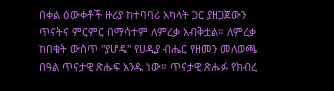በቀል ዕውቀቶች ዙሪያ ከተባባሪ አካላት ጋር ያዘጋጀውን ጥናትና ምርምር በማሳተም ለምረቃ አብቅቷል። ለምረቃ ከበቁት ውስጥ "ያሆዴ" የሀዲያ ብሔር የዘመን መለወጫ በዓል ጥናታዊ ጽሑፍ አንዱ ነው። ጥናታዊ ጽሑፉ የክብረ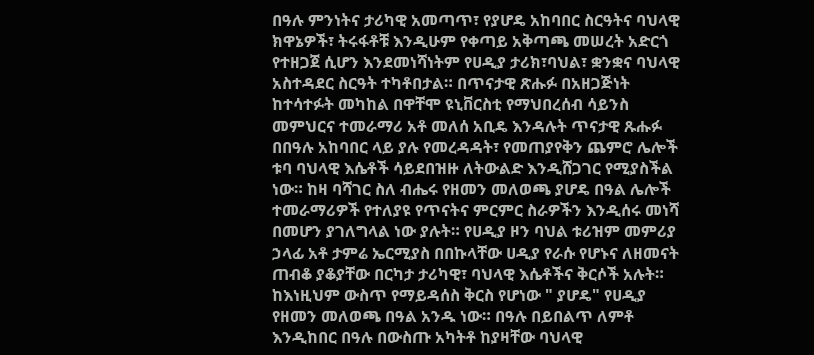በዓሉ ምንነትና ታሪካዊ አመጣጥ፣ የያሆዴ አከባበር ስርዓትና ባህላዊ ክዋኔዎች፣ ትሩፋቶቹ እንዲሁም የቀጣይ አቅጣጫ መሠረት አድርጎ የተዘጋጀ ሲሆን እንደመነሻነትም የሀዲያ ታሪክ፣ባህል፣ ቋንቋና ባህላዊ አስተዳደር ስርዓት ተካቶበታል። በጥናታዊ ጽሑፉ በአዘጋጅነት ከተሳተፉት መካከል በዋቸሞ ዩኒቨርስቲ የማህበረሰብ ሳይንስ መምህርና ተመራማሪ አቶ መለሰ አቢዴ እንዳሉት ጥናታዊ ጹሑፉ በበዓሉ አከባበር ላይ ያሉ የመረዳዳት፣ የመጠያየቅን ጨምሮ ሌሎች ቱባ ባህላዊ እሴቶች ሳይደበዝዙ ለትውልድ እንዲሸጋገር የሚያስችል ነው። ከዛ ባሻገር ስለ ብሔሩ የዘመን መለወጫ ያሆዴ በዓል ሌሎች ተመራማሪዎች የተለያዩ የጥናትና ምርምር ስራዎችን እንዲሰሩ መነሻ በመሆን ያገለግላል ነው ያሉት። የሀዲያ ዞን ባህል ቱሪዝም መምሪያ ኃላፊ አቶ ታምሬ ኤርሚያስ በበኩላቸው ሀዲያ የራሱ የሆኑና ለዘመናት ጠብቆ ያቆያቸው በርካታ ታሪካዊ፣ ባህላዊ እሴቶችና ቅርሶች አሉት። ከእነዚህም ውስጥ የማይዳሰስ ቅርስ የሆነው " ያሆዴ" የሀዲያ የዘመን መለወጫ በዓል አንዱ ነው። በዓሉ በይበልጥ ለምቶ እንዲከበር በዓሉ በውስጡ አካትቶ ከያዛቸው ባህላዊ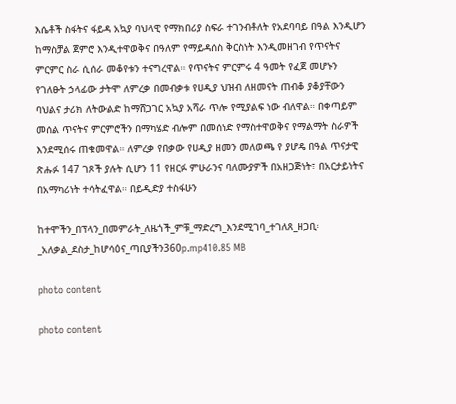እሴቶች ስፋትና ፋይዳ አኳያ ባህላዊ የማክበሪያ ስፍራ ተገንብቶለት የአደባባይ በዓል እንዲሆን ከማስቻል ጀምሮ እንዲተዋወቅና በዓለም የማይዳሰስ ቅርስነት እንዲመዘገብ የጥናትና ምርምር ስራ ሲሰራ መቆየቱን ተናግረዋል። የጥናትና ምርምሩ 4 ዓመት የፈጀ መሆኑን የገለፁት ኃላፊው ታትሞ ለምረቃ በመብቃቱ የሀዲያ ህዝብ ለዘመናት ጠብቆ ያቆያቸውን ባህልና ታሪክ ለትውልድ ከማሸጋገር አኳያ አሻራ ጥሎ የሚያልፍ ነው ብለዋል። በቀጣይም መሰል ጥናትና ምርምሮችን በማካሄድ ብሎም በመሰነድ የማስተዋወቅና የማልማት ስራዎች እንደሚሰሩ ጠቁመዋል። ለምረቃ የበቃው የሀዲያ ዘመን መለወጫ የ ያሆዴ በዓል ጥናታዊ ጽሑፉ 147 ገጾች ያሉት ሲሆን 11 የዘርፉ ምሁራንና ባለሙያዎች በአዘጋጅነት፣ በአርታይነትና በአማካሪነት ተሳትፈዋል። በይዲድያ ተስፋሁን

ከተሞችን_በፕላን_በመምራት_ለዜጎች_ምቹ_ማድረግ_እንደሚገባ_ተገለጸ_ዘጋቢ፡_አለቃል_ደስታ_ከሆሳዕና_ጣቢያችን360p.mp410.85 MB

photo content

photo content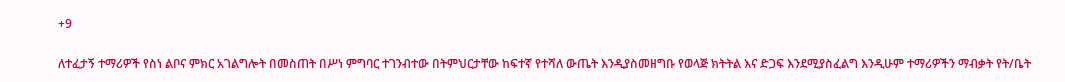+9

ለተፈታኝ ተማሪዎች የስነ ልቦና ምክር አገልግሎት በመስጠት በሥነ ምግባር ተገንብተው በትምህርታቸው ከፍተኛ የተሻለ ውጤት እንዲያስመዘግቡ የወላጅ ክትትል እና ድጋፍ እንደሚያስፈልግ እንዲሁም ተማሪዎችን ማብቃት የት/ቤት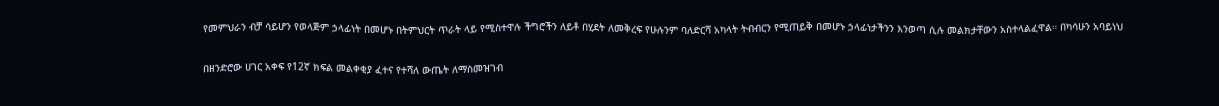የመምህራን ብቻ ሳይሆን የወላጅም ኃላፊነት በመሆኑ በትምህርት ጥራት ላይ የሚስተዋሉ ችግሮችን ለይቶ በሂደት ለመቅረፍ የሁሉንም ባለድርሻ አካላት ትብብርን የሚጠይቅ በመሆኑ ኃላፊነታችንን እንወጣ ሲሉ መልክታቸውን አስተላልፈዋል። በካሳሁን አባይነህ

በዘንድሮው ሀገር አቀፍ የ12ኛ ክፍል መልቀቂያ ፈተና የተሻለ ውጤት ለማስመዝገብ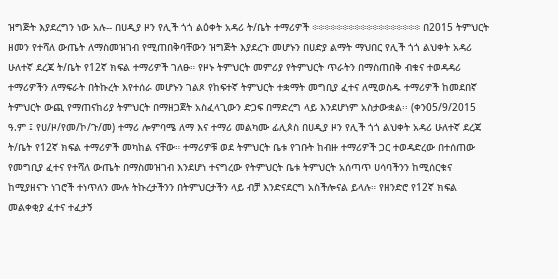ዝግጅት እያደረግን ነው አሉ-- በሀዲያ ዞን የሊች ጎጎ ልዕቀት አዳሪ ት/ቤት ተማሪዎች ፨፨፨፨፨፨፨፨፨፨፨፨፨፨፨፨፨፨ በ2015 ትምህርት ዘመን የተሻለ ውጤት ለማስመዝገብ የሚጠበቅባቸውን ዝግጅት እያደረጉ መሆኑን በሀድያ ልማት ማህበር የሊች ጎጎ ልህቀት አዳሪ ሁለተኛ ደረጃ ት/ቤት የ12ኛ ክፍል ተማሪዎች ገለፁ። የዞኑ ትምህርት መምሪያ የትምህርት ጥራትን በማስጠበቅ ብቁና ተወዳዳሪ ተማሪዎችን ለማፍራት በትኩረት እየተሰራ መሆኑን ገልጾ የከፍተኛ ትምህርት ተቋማት መግቢያ ፈተና ለሚወስዱ ተማሪዎች ከመደበኛ ትምህርት ውጪ የማጠናከሪያ ትምህርት በማዘጋጀት አስፈላጊውን ድጋፍ በማድረግ ላይ እንደሆነም አስታውቋል፡፡ (ቀን05/9/2015 ዓ.ም ፤ የሀ/ዞ/የመ/ኮ/ጉ/መ) ተማሪ ሎምባሜ ለማ እና ተማሪ መልካሙ ፊሊጶስ በሀዲያ ዞን የሊች ጎጎ ልህቀት አዳሪ ሁለተኛ ደረጃ ት/ቤት የ12ኛ ክፍል ተማሪዎች መካከል ናቸው። ተማሪዎቹ ወደ ትምህርት ቤቱ የገቡት ከብዙ ተማሪዎች ጋር ተወዳድረው በተሰጠው የመግቢያ ፈተና የተሻለ ውጤት በማስመዝገብ እንደሆነ ተናግረው የትምህርት ቤቱ ትምህርት አሰጣጥ ሀሳባችንን ከሚሰርቁና ከሚያዘናጉ ነገሮች ተነጥለን ሙሉ ትኩረታችንን በትምህርታችን ላይ ብቻ እንድናደርግ አስችሎናል ይላሉ። የዘንድሮ የ12ኛ ክፍል መልቀቂያ ፈተና ተፈታኝ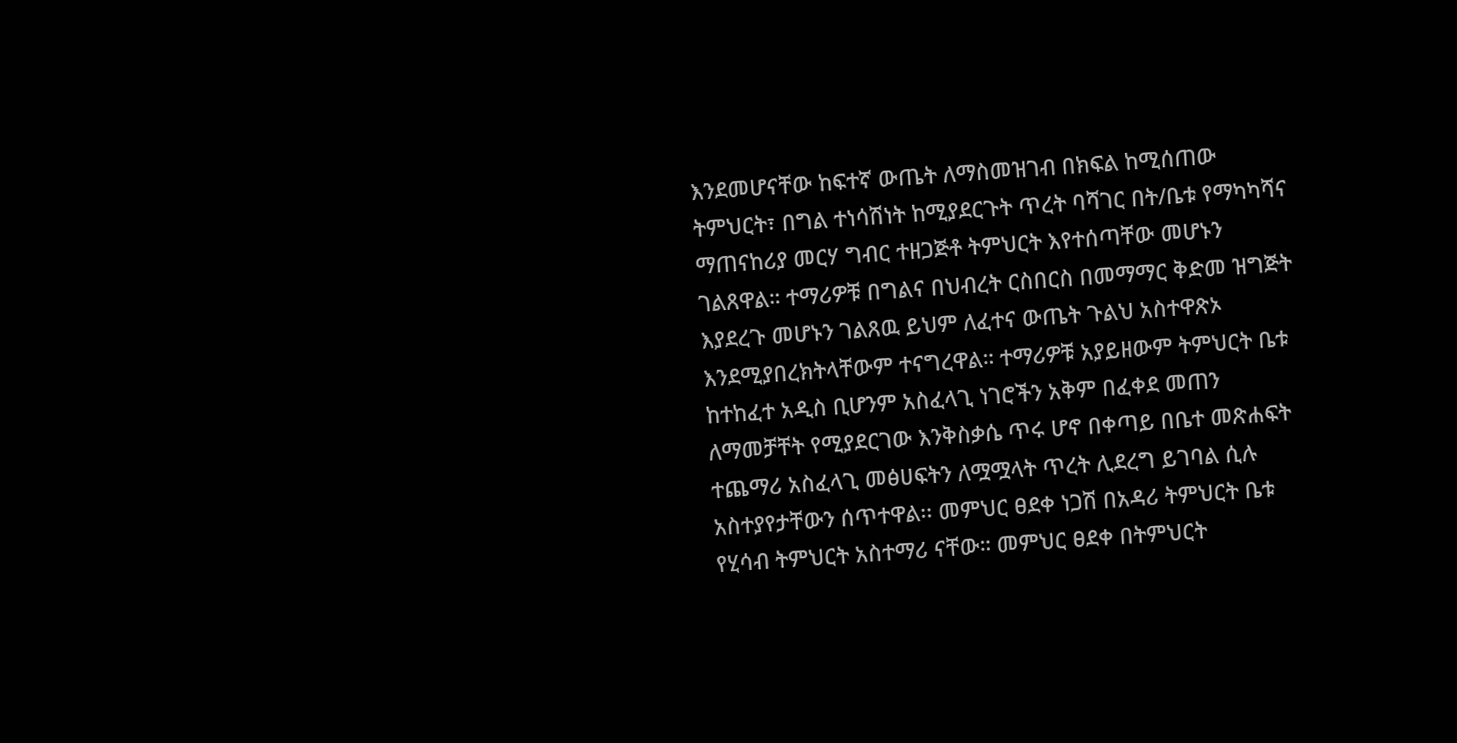እንደመሆናቸው ከፍተኛ ውጤት ለማስመዝገብ በክፍል ከሚሰጠው ትምህርት፣ በግል ተነሳሽነት ከሚያደርጉት ጥረት ባሻገር በት/ቤቱ የማካካሻና ማጠናከሪያ መርሃ ግብር ተዘጋጅቶ ትምህርት እየተሰጣቸው መሆኑን ገልጸዋል። ተማሪዎቹ በግልና በህብረት ርስበርስ በመማማር ቅድመ ዝግጅት እያደረጉ መሆኑን ገልጸዉ ይህም ለፈተና ውጤት ጉልህ አስተዋጽኦ እንደሚያበረክትላቸውም ተናግረዋል። ተማሪዎቹ አያይዘውም ትምህርት ቤቱ ከተከፈተ አዲስ ቢሆንም አስፈላጊ ነገሮችን አቅም በፈቀደ መጠን ለማመቻቸት የሚያደርገው እንቅስቃሴ ጥሩ ሆኖ በቀጣይ በቤተ መጽሐፍት ተጨማሪ አስፈላጊ መፅሀፍትን ለሟሟላት ጥረት ሊደረግ ይገባል ሲሉ አስተያየታቸውን ሰጥተዋል፡፡ መምህር ፀደቀ ነጋሽ በአዳሪ ትምህርት ቤቱ የሂሳብ ትምህርት አስተማሪ ናቸው። መምህር ፀደቀ በትምህርት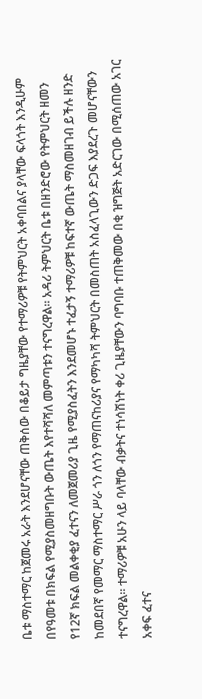ቤቱ ማስተማር ከጀመሩ አራት እንደሆናቸው ጠቅሰው በቆይታ ግዜያቸው የተማሪዎቹ የትምህርት አቀባበልና ያላቸው ፍላጎት እንዲሁም በየዓመቱ በክፍል የሚያስመዘግቡት ውጤት እየተሻሻለ መምጣቱን ተናግረዋል። አዳሪ ትምህርት ቤቱ በዘንድሮው የትምህርት ዘመን የ12ኛ ክፍል መልቀቂያ ፈተናን ለመጀመሪያ ጊዜ የሚያስፈትን እንደመሆኑ ተፈታኝ ተማሪዎቹ ከፍተኛ ውጤት ማስመዘገብ ይችሉ ዘንድ ከመደበኛ የመማር ማስተማር ሥራ ጎን ለጎን የማጠናከሪያና የማካካሻ ትምህርት በመስጠት አስፈላጊውን ድጋፍ እያደረጉ መሆናቸውን ተናግረዋል። ተማሪዎቹ አሁን ላይ ባላቸው ብቃትና ተነሳሽነት ቀሪ ጊዜያቸውን ባግባቡ ተጠቅመው በቂ ዝግጅት አድርገው በሚሰጠው አገር አቀፍ ፈተና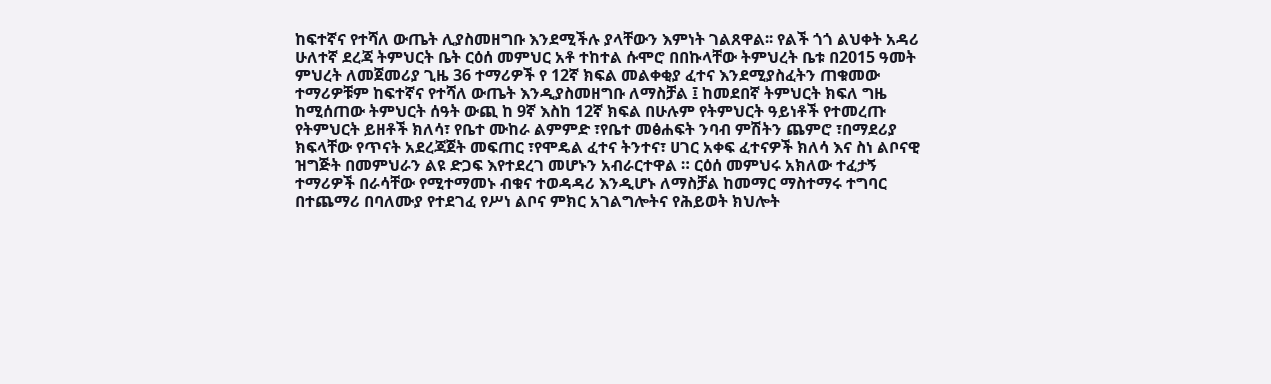ከፍተኛና የተሻለ ውጤት ሊያስመዘግቡ እንደሚችሉ ያላቸውን እምነት ገልጸዋል፡፡ የልች ጎጎ ልህቀት አዳሪ ሁለተኛ ደረጃ ትምህርት ቤት ርዕሰ መምህር አቶ ተከተል ሱሞሮ በበኩላቸው ትምህረት ቤቱ በ2015 ዓመት ምህረት ለመጀመሪያ ጊዜ 36 ተማሪዎች የ 12ኛ ክፍል መልቀቂያ ፈተና እንደሚያስፈትን ጠቁመው ተማሪዎቹም ከፍተኛና የተሻለ ውጤት እንዲያስመዘግቡ ለማስቻል ፤ ከመደበኛ ትምህርት ክፍለ ግዜ ከሚሰጠው ትምህርት ሰዓት ውጪ ከ 9ኛ እስከ 12ኛ ክፍል በሁሉም የትምህርት ዓይነቶች የተመረጡ የትምህርት ይዘቶች ክለሳ፣ የቤተ ሙከራ ልምምድ ፣የቤተ መፅሐፍት ንባብ ምሽትን ጨምሮ ፣በማደሪያ ክፍላቸው የጥናት አደረጃጀት መፍጠር ፣የሞዴል ፈተና ትንተና፣ ሀገር አቀፍ ፈተናዎች ክለሳ እና ስነ ልቦናዊ ዝግጅት በመምህራን ልዩ ድጋፍ እየተደረገ መሆኑን አብራርተዋል ። ርዕሰ መምህሩ አክለው ተፈታኝ ተማሪዎች በራሳቸው የሚተማመኑ ብቁና ተወዳዳሪ እንዲሆኑ ለማስቻል ከመማር ማስተማሩ ተግባር በተጨማሪ በባለሙያ የተደገፈ የሥነ ልቦና ምክር አገልግሎትና የሕይወት ክህሎት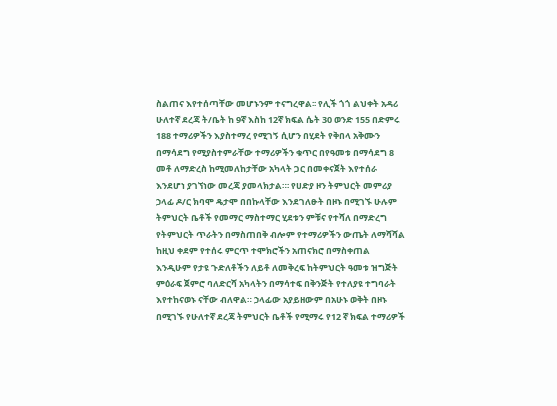ስልጠና እየተሰጣቸው መሆኑንም ተናግረዋል፡፡ የሊች ጎጎ ልህቀት አዳሪ ሁለተኛ ደረጃ ት/ቤት ከ 9ኛ እስከ 12ኛ ክፍል ሴት 30 ወንድ 155 በድምሩ 188 ተማሪዎችን እያስተማረ የሚገኝ ሲሆን በሂደት የቅበላ አቅሙን በማሳደግ የሚያስተምራቸው ተማሪዎችን ቁጥር በየዓመቱ በማሳደግ 8 መቶ ለማድረስ ከሚመለከታቸው አካላት ጋር በመቀናጀት እየተሰራ እንደሆነ ያገኘነው መረጃ ያመላክታል።፡ የሀድያ ዞን ትምህርት መምሪያ ኃላፊ ዶ/ር ክባሞ ዴታሞ በበኩላቸው እንደገለፁት በዞኑ በሚገኙ ሁሉም ትምህርት ቤቶች የመማር ማስተማር ሂደቱን ምቹና የተሻለ በማድረግ የትምህርት ጥራትን በማስጠበቅ ብሎም የተማሪዎችን ውጤት ለማሻሻል ከዚህ ቀደም የተሰሩ ምርጥ ተሞክሮችን አጠናክሮ በማስቀጠል እንዲሁም የታዩ ጉድለቶችን ለይቶ ለመቅረፍ ከትምህርት ዓመቱ ዝግጅት ምዕራፍ ጀምሮ ባለድርሻ አካላትን በማሳተፍ በቅንጅት የተለያዩ ተግባራት እየተከናወኑ ናቸው ብለዋል። ኃላፊው አያይዘውም በአሁኑ ወቅት በዞኑ በሚገኙ የሁለተኛ ደረጃ ትምህርት ቤቶች የሚማሩ የ12 ኛ ክፍል ተማሪዎች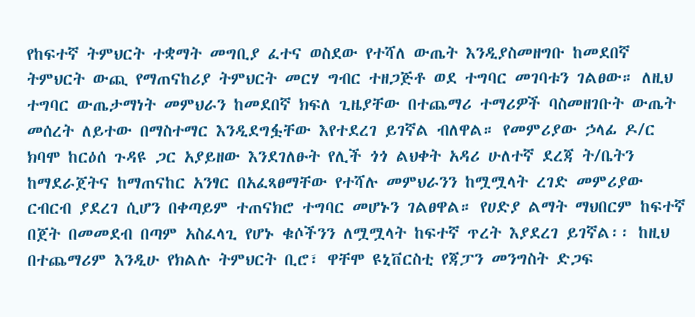የከፍተኛ ትምህርት ተቋማት መግቢያ ፈተና ወስደው የተሻለ ውጤት እንዲያስመዘግቡ ከመደበኛ ትምህርት ውጪ የማጠናከሪያ ትምህርት መርሃ ግብር ተዘጋጅቶ ወደ ተግባር መገባቱን ገልፀው። ለዚህ ተግባር ውጤታማነት መምህራን ከመደበኛ ክፍለ ጊዜያቸው በተጨማሪ ተማሪዎች ባስመዘገቡት ውጤት መሰረት ለይተው በማስተማር እንዲደግፏቸው እየተደረገ ይገኛል ብለዋል። የመምሪያው ኃላፊ ዶ/ር ክባሞ ከርዕሰ ጉዳዩ ጋር አያይዘው እንደገለፁት የሊች ጎጎ ልህቀት አዳሪ ሁለተኛ ደረጃ ት/ቤትን ከማደራጀትና ከማጠናከር አንፃር በአፈጻፀማቸው የተሻሉ መምህራንን ከሟሟላት ረገድ መምሪያው ርብርብ ያደረገ ሲሆን በቀጣይም ተጠናክሮ ተግባር መሆኑን ገልፀዋል። የሀድያ ልማት ማህበርም ከፍተኛ በጀት በመመደብ በጣም አስፈላጊ የሆኑ ቁሶችንን ለሟሟላት ከፍተኛ ጥረት እያደረገ ይገኛል፡፡ ከዚህ በተጨማሪም እንዲሁ የክልሉ ትምህርት ቢሮ፣ ዋቸሞ ዩኒቨርስቲ የጃፓን መንግስት ድጋፍ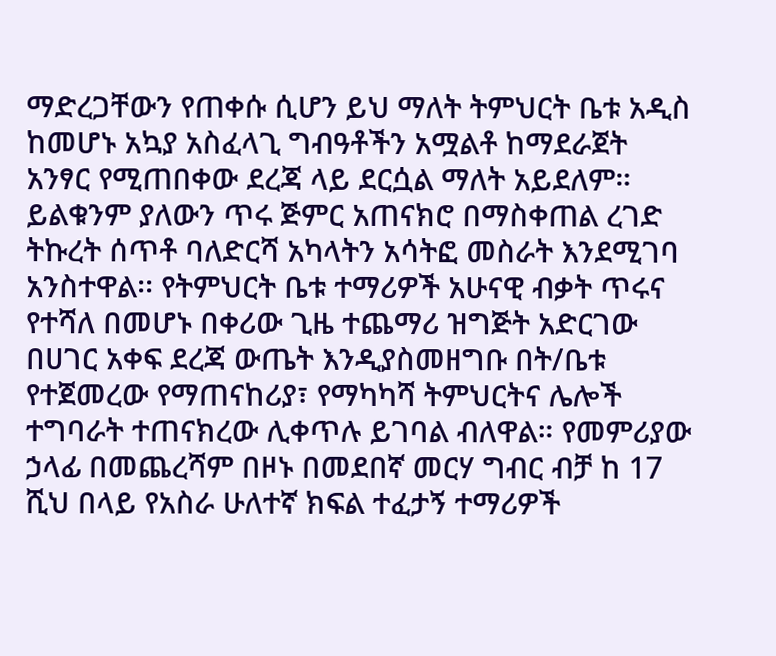ማድረጋቸውን የጠቀሱ ሲሆን ይህ ማለት ትምህርት ቤቱ አዲስ ከመሆኑ አኳያ አስፈላጊ ግብዓቶችን አሟልቶ ከማደራጀት አንፃር የሚጠበቀው ደረጃ ላይ ደርሷል ማለት አይደለም። ይልቁንም ያለውን ጥሩ ጅምር አጠናክሮ በማስቀጠል ረገድ ትኩረት ሰጥቶ ባለድርሻ አካላትን አሳትፎ መስራት እንደሚገባ አንስተዋል፡፡ የትምህርት ቤቱ ተማሪዎች አሁናዊ ብቃት ጥሩና የተሻለ በመሆኑ በቀሪው ጊዜ ተጨማሪ ዝግጅት አድርገው በሀገር አቀፍ ደረጃ ውጤት እንዲያስመዘግቡ በት/ቤቱ የተጀመረው የማጠናከሪያ፣ የማካካሻ ትምህርትና ሌሎች ተግባራት ተጠናክረው ሊቀጥሉ ይገባል ብለዋል። የመምሪያው ኃላፊ በመጨረሻም በዞኑ በመደበኛ መርሃ ግብር ብቻ ከ 17 ሺህ በላይ የአስራ ሁለተኛ ክፍል ተፈታኝ ተማሪዎች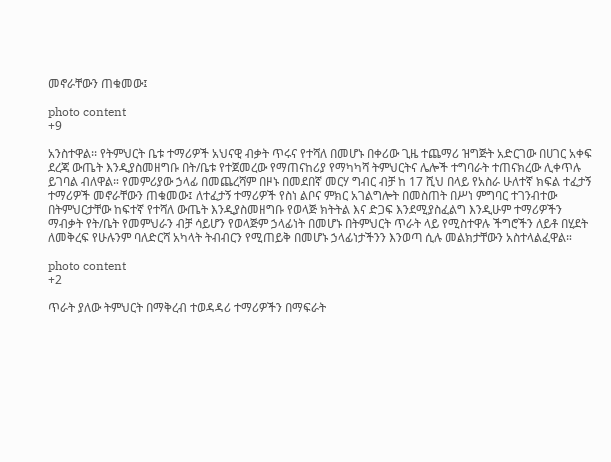መኖራቸውን ጠቁመው፤

photo content
+9

አንስተዋል፡፡ የትምህርት ቤቱ ተማሪዎች አህናዊ ብቃት ጥሩና የተሻለ በመሆኑ በቀሪው ጊዜ ተጨማሪ ዝግጅት አድርገው በሀገር አቀፍ ደረጃ ውጤት እንዲያስመዘግቡ በት/ቤቱ የተጀመረው የማጠናከሪያ የማካካሻ ትምህርትና ሌሎች ተግባራት ተጠናክረው ሊቀጥሉ ይገባል ብለዋል። የመምሪያው ኃላፊ በመጨረሻም በዞኑ በመደበኛ መርሃ ግብር ብቻ ከ 17 ሺህ በላይ የአስራ ሁለተኛ ክፍል ተፈታኝ ተማሪዎች መኖራቸውን ጠቁመው፤ ለተፈታኝ ተማሪዎች የስነ ልቦና ምክር አገልግሎት በመስጠት በሥነ ምግባር ተገንብተው በትምህርታቸው ከፍተኛ የተሻለ ውጤት እንዲያስመዘግቡ የወላጅ ክትትል እና ድጋፍ እንደሚያስፈልግ እንዲሁም ተማሪዎችን ማብቃት የት/ቤት የመምህራን ብቻ ሳይሆን የወላጅም ኃላፊነት በመሆኑ በትምህርት ጥራት ላይ የሚስተዋሉ ችግሮችን ለይቶ በሂደት ለመቅረፍ የሁሉንም ባለድርሻ አካላት ትብብርን የሚጠይቅ በመሆኑ ኃላፊነታችንን እንወጣ ሲሉ መልክታቸውን አስተላልፈዋል።

photo content
+2

ጥራት ያለው ትምህርት በማቅረብ ተወዳዳሪ ተማሪዎችን በማፍራት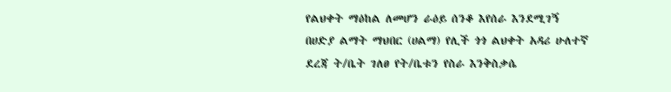የልህቀት ማዕከል ለመሆን ራዕይ ሰንቆ እየሰራ እንደሚገኝ በሀድያ ልማት ማህበር (ሀልማ) የሊች ጎጎ ልህቀት አዳሪ ሁለተኛ ደረጃ ት/ቤት ገለፀ የት/ቤቱን የስራ እንቅስቃሴ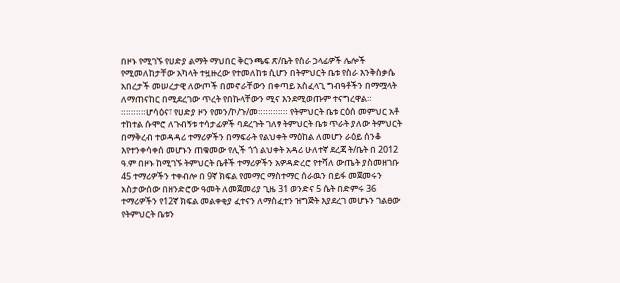በዞኑ የሚገኙ የሀድያ ልማት ማህበር ቅርንጫፍ ጽ/ቤት የስራ ኃላፊዎች ሌሎች የሚመለከታቸው አካላት ተዟዙረው የተመለከቱ ሲሆን በትምህርት ቤቱ የስራ እንቅስቃሴ አበረታች መሠረታዊ ለውጦች በመኖራቸውን በቀጣይ አስፈላጊ ግብዓቶችን በማሟላት ለማጠናከር በሚደረገው ጥረት የበኩላቸውን ሚና እንደሚወጡም ተናግረዋል። ።።።።።ሆሳዕና፣ የሀድያ ዞን የመን/ኮ/ጉ/መ።።።።።። የትምህርት ቤቱ ርዕሰ መምህር አቶ ተከተል ሱሞሮ ለጉብኝቱ ተሳታፊዎች ባደረጉት ገለፃ ትምህርት ቤቱ ጥራት ያለው ትምህርት በማቅረብ ተወዳዳሪ ተማሪዎችን በማፍራት የልህቀት ማዕከል ለመሆን ራዕይ ሰንቆ እየተንቀሳቀሰ መሆኑን ጠቁመው የሊች ጎጎ ልህቀት አዳሪ ሁለተኛ ደረጃ ት/ቤት በ 2012 ዓ.ም በዞኑ ከሚገኙ ትምህርት ቤቶች ተማሪዎችን አዎዳድረሮ የተሻለ ውጤት ያስመዘገቡ 45 ተማሪዎችን ተቀብሎ በ 9ኛ ክፍል የመማር ማስተማር ሰራዉን በይፋ መጀመሩን አስታውሰው በዘንድሮው ዓመት ለመጀመሪያ ጊዜ 31 ወንድና 5 ሴት በድምሩ 36 ተማሪዎችን የ12ኛ ክፍል መልቀቂያ ፈተናን ለማስፈተን ዝግጅት እያደረገ መሆኑን ገልፀው የትምህርት ቤቱን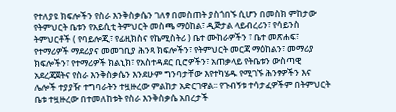የተለያዩ ክፍሎችን የስራ እንቅስቃሴን ገለፃ በመስጠት ያስጎበኙ ሲሆን በመስክ ምከታው የትምህርት ቤቱን የአይሲቲ ትምህርት መስጫ ማዕከል፣ ዲጅታል ላይብረሪን፣ የሳይንስ ትምህርቶች ( የባይሎጂ፣ የፊዚክስና የኬሚስትሪ ) ቤተ ሙከራዎችን ፣ ቤተ መጽሐፍ፣ የተማሪዎች ማደሪያና መመገቢያ ሕንጻ ክፍሎችን፣ የትምህርት መርጃ ማዕከልን፣ መማሪያ ክፍሎችን፣ የተማሪዎች ክልኒክ፣ የአስተዳደር ቢሮዎችን፣ አጠቃላይ የትቤቱን ውስጣዊ አደረጃጀትና የስራ እንቅስቃሴን እንደሁም ግንባታቸው እየተካሄዱ የሚገኙ ሕንፃዎችን እና ሌሎች ተያያዥ ተግባራትን ተዟዙረው ምልከታ አድርገዋል፡፡ የጉብኝቱ ተሳታፈዎችም በትምህርት ቤቱ ተዟዙረው በተመለከቱት የስራ እንቅስቃሴ አበረታች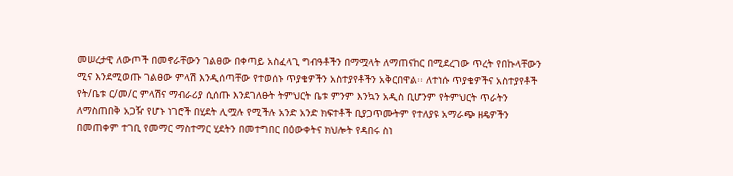መሠረታዊ ለውጦች በመኖራቸውን ገልፀው በቀጣይ አስፈላጊ ግብዓቶችን በማሟላት ለማጠናከር በሚደረገው ጥረት የበኩላቸውን ሚና እንደሚወጡ ገልፀው ምላሽ እንዲሰጣቸው የተወሰኑ ጥያቄዎችን አስተያየቶችን አቅርበዋል፡፡ ለተነሱ ጥያቄዎችና አስተያየቶች የት/ቤቱ ር/መ/ር ምላሽና ማብራሪያ ሲሰጡ እንደገለፁት ትምህርት ቤቱ ምንም እንኳን አዲስ ቢሆንም የትምህርት ጥራትን ለማስጠበቅ አጋዥ የሆኑ ነገሮች በሂደት ሊሟሉ የሚችሉ አንድ አንድ ክፍተቶች ቢያጋጥሙትም የተለያዩ አማራጭ ዘዴዎችን በመጠቀም ተገቢ የመማር ማስተማር ሂደትን በመተግበር በዕውቀትና ክህሎት የዳበሩ ስነ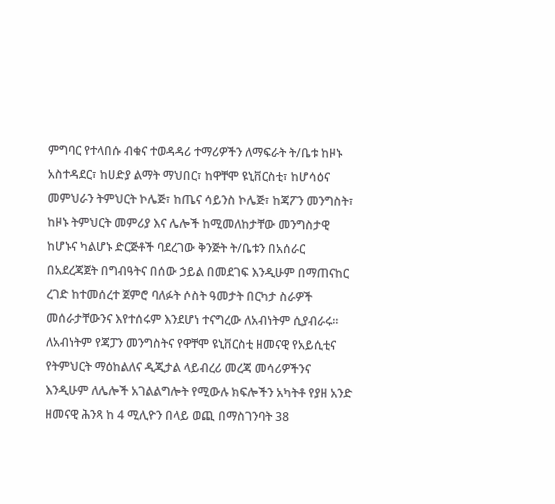ምግባር የተላበሱ ብቁና ተወዳዳሪ ተማሪዎችን ለማፍራት ት/ቤቱ ከዞኑ አስተዳደር፣ ከሀድያ ልማት ማህበር፣ ከዋቸሞ ዩኒቨርስቲ፣ ከሆሳዕና መምህራን ትምህርት ኮሌጅ፣ ከጤና ሳይንስ ኮሌጅ፣ ከጃፖን መንግስት፣ ከዞኑ ትምህርት መምሪያ እና ሌሎች ከሚመለከታቸው መንግስታዊ ከሆኑና ካልሆኑ ድርጅቶች ባደረገው ቅንጅት ት/ቤቱን በአሰራር በአደረጃጀት በግብዓትና በሰው ኃይል በመደገፍ እንዲሁም በማጠናከር ረገድ ከተመሰረተ ጀምሮ ባለፉት ሶስት ዓመታት በርካታ ስራዎች መሰራታቸውንና እየተሰሩም እንደሆነ ተናግረው ለአብነትም ሲያብራሩ፡፡ ለአብነትም የጃፓን መንግስትና የዋቸሞ ዩኒቨርስቲ ዘመናዊ የአይሲቲና የትምህርት ማዕከልለና ዲጂታል ላይብረሪ መረጃ መሳሪዎችንና እንዲሁም ለሌሎች አገልልግሎት የሚውሉ ክፍሎችን አካትቶ የያዘ አንድ ዘመናዊ ሕንጻ ከ 4 ሚሊዮን በላይ ወጪ በማስገንባት 38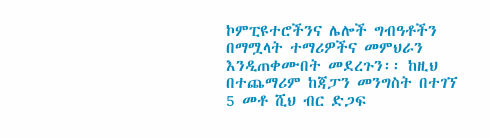ኮምፒዩተሮችንና ሌሎች ግብዓቶችን በማሟላት ተማሪዎችና መምህራን እንዲጠቀሙበት መደረጉን፡፡ ከዚህ በተጨማሪም ከጃፓን መንግስት በተገኘ 5 መቶ ሺህ ብር ድጋፍ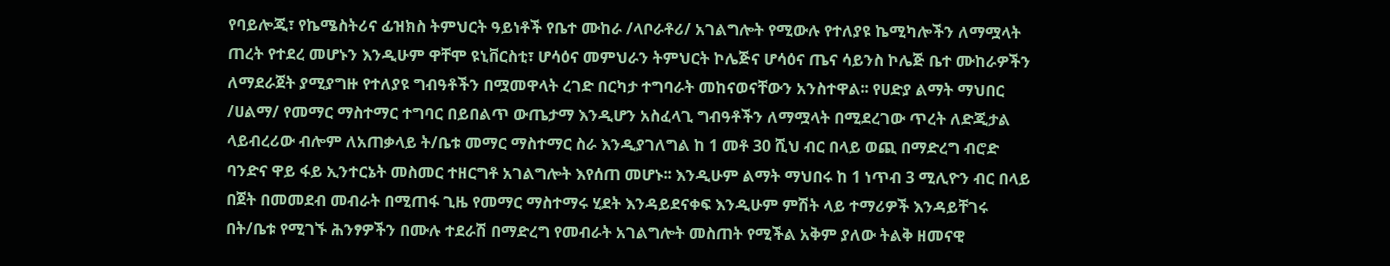የባይሎጂ፣ የኬሜስትሪና ፊዝክስ ትምህርት ዓይነቶች የቤተ ሙከራ /ላቦራቶሪ/ አገልግሎት የሚውሉ የተለያዩ ኬሚካሎችን ለማሟላት ጠረት የተደረ መሆኑን እንዲሁም ዋቸሞ ዩኒቨርስቲ፣ ሆሳዕና መምህራን ትምህርት ኮሌጅና ሆሳዕና ጤና ሳይንስ ኮሌጅ ቤተ ሙከራዎችን ለማደራጀት ያሚያግዙ የተለያዩ ግብዓቶችን በሟመዋላት ረገድ በርካታ ተግባራት መከናወናቸውን አንስተዋል፡፡ የሀድያ ልማት ማህበር /ሀልማ/ የመማር ማስተማር ተግባር በይበልጥ ውጤታማ እንዲሆን አስፈላጊ ግብዓቶችን ለማሟላት በሚደረገው ጥረት ለድጂታል ላይብረሪው ብሎም ለአጠቃላይ ት/ቤቱ መማር ማስተማር ስራ እንዲያገለግል ከ 1 መቶ 30 ሺህ ብር በላይ ወጪ በማድረግ ብሮድ ባንድና ዋይ ፋይ ኢንተርኔት መስመር ተዘርግቶ አገልግሎት እየሰጠ መሆኑ፡፡ እንዲሁም ልማት ማህበሩ ከ 1 ነጥብ 3 ሚሊዮን ብር በላይ በጀት በመመደብ መብራት በሚጠፋ ጊዜ የመማር ማስተማሩ ሂደት እንዳይደናቀፍ እንዲሁም ምሽት ላይ ተማሪዎች እንዳይቸገሩ በት/ቤቱ የሚገኙ ሕንፃዎችን በሙሉ ተደራሽ በማድረግ የመብራት አገልግሎት መስጠት የሚችል አቅም ያለው ትልቅ ዘመናዊ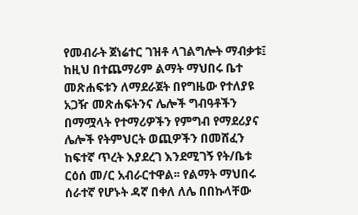የመብራት ጀነሬተር ገዝቶ ላገልግሎት ማብቃቱ፤ ከዚህ በተጨማሪም ልማት ማህበሩ ቤተ መጽሐፍቱን ለማደራጀት በየግዜው የተለያዩ አጋዥ መጽሐፍትንና ሌሎች ግብዓቶችን በማሟላት የተማሪዎችን የምግብ የማደሪያና ሌሎች የትምህርት ወጪዎችን በመሸፈን ከፍተኛ ጥረት እያደረገ እንደሚገኝ የት/ቤቱ ርዕሰ መ/ር አብራርተዋል፡፡ የልማት ማህበሩ ሰራተኛ የሆኑት ዳኛ በቀለ ለሌ በበኩላቸው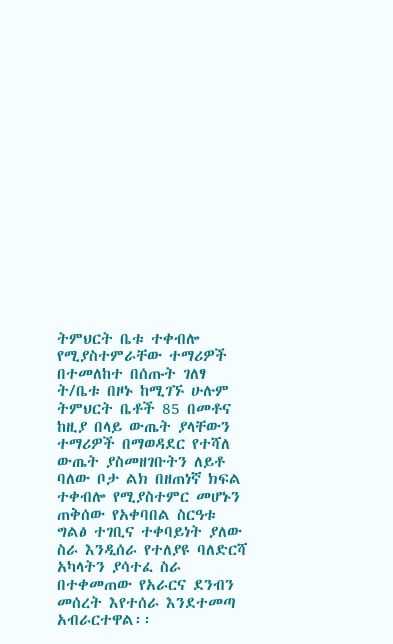ትምህርት ቤቱ ተቀብሎ የሚያስተምራቸው ተማሪዎች በተመለከተ በሰጡት ገለፃ ት/ቤቱ በዞኑ ከሚገኙ ሁሉም ትምህርት ቤቶች 85 በመቶና ከዚያ በላይ ውጤት ያላቸውን ተማሪዎች በማወዳደር የተሻለ ውጤት ያስመዘገቡትን ለይቶ ባለው ቦታ ልክ በዘጠነኛ ክፍል ተቀብሎ የሚያስተምር መሆኑን ጠቅሰው የአቀባበል ስርዓቱ ግልፅ ተገቢና ተቀባይነት ያለው ስራ እንዲሰራ የተለያዩ ባለድርሻ አካላትን ያሳተፈ ስራ በተቀመጠው የአራርና ደንብን መሰረት እየተሰራ እንደተመጣ አብራርተዋል፡፡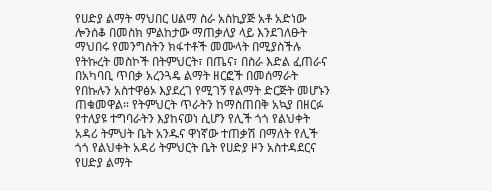የሀድያ ልማት ማህበር ሀልማ ስራ አስኪያጅ አቶ አድነው ሎንሰቆ በመስክ ምልከታው ማጠቃለያ ላይ እንደገለፁት ማህበሩ የመንግስትን ክፋተቶች መሙላት በሚያስችሉ የትኩረት መስኮች በትምህርት፣ በጤና፣ በስራ እድል ፈጠራና በአካባቢ ጥበቃ አረንጓዴ ልማት ዘርፎች በመሰማራት የበኩሉን አስተዋፅኦ እያደረገ የሚገኝ የልማት ድርጅት መሆኑን ጠቁመዋል። የትምህርት ጥራትን ከማስጠበቅ አኳያ በዘርፉ የተለያዩ ተግባራትን እያከናወነ ሲሆን የሊች ጎጎ የልህቀት አዳሪ ትምህት ቤት አንዱና ዋነኛው ተጠቃሽ በማለት የሊች ጎጎ የልህቀት አዳሪ ትምህርት ቤት የሀድያ ዞን አስተዳደርና የሀድያ ልማት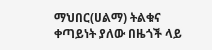ማህበር(ሀልማ) ትልቁና ቀጣይነት ያለው በዜጎች ላይ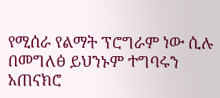የሚሰራ የልማት ፕሮግራም ነው ሲሉ በመግለፅ ይህንኑም ተግባሩን አጠናክሮ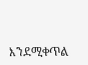እንደሚቀጥል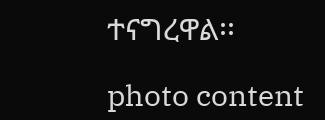ተናግረዋል፡፡

photo content